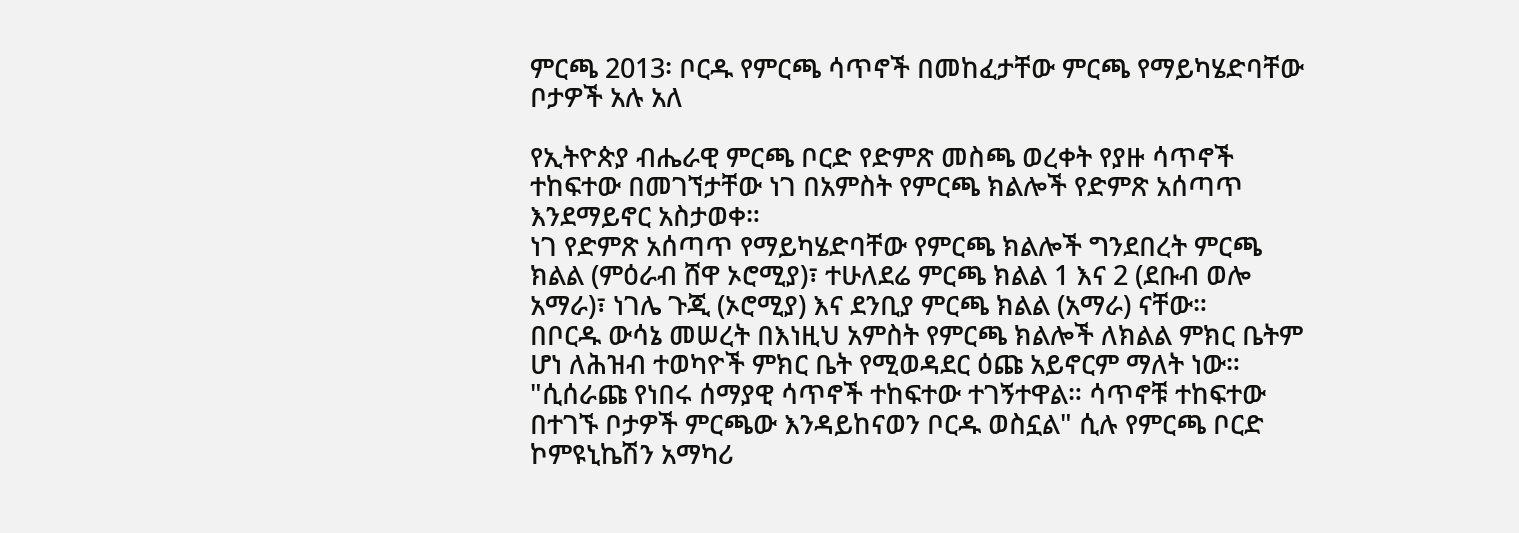ምርጫ 2013፡ ቦርዱ የምርጫ ሳጥኖች በመከፈታቸው ምርጫ የማይካሄድባቸው ቦታዎች አሉ አለ

የኢትዮጵያ ብሔራዊ ምርጫ ቦርድ የድምጽ መስጫ ወረቀት የያዙ ሳጥኖች ተከፍተው በመገኘታቸው ነገ በአምስት የምርጫ ክልሎች የድምጽ አሰጣጥ እንደማይኖር አስታወቀ።
ነገ የድምጽ አሰጣጥ የማይካሄድባቸው የምርጫ ክልሎች ግንደበረት ምርጫ ክልል (ምዕራብ ሸዋ ኦሮሚያ)፣ ተሁለደሬ ምርጫ ክልል 1 እና 2 (ደቡብ ወሎ አማራ)፣ ነገሌ ጉጂ (ኦሮሚያ) እና ደንቢያ ምርጫ ክልል (አማራ) ናቸው።
በቦርዱ ውሳኔ መሠረት በእነዚህ አምስት የምርጫ ክልሎች ለክልል ምክር ቤትም ሆነ ለሕዝብ ተወካዮች ምክር ቤት የሚወዳደር ዕጩ አይኖርም ማለት ነው።
"ሲሰራጩ የነበሩ ሰማያዊ ሳጥኖች ተከፍተው ተገኝተዋል። ሳጥኖቹ ተከፍተው በተገኙ ቦታዎች ምርጫው እንዳይከናወን ቦርዱ ወስኗል" ሲሉ የምርጫ ቦርድ ኮምዩኒኬሽን አማካሪ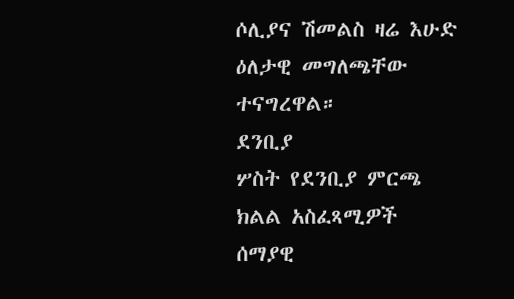ሶሊያና ሽመልስ ዛሬ እሁድ ዕለታዊ መግለጫቸው ተናግረዋል።
ደንቢያ
ሦስት የደንቢያ ምርጫ ክልል አስፈጻሚዎች ሰማያዊ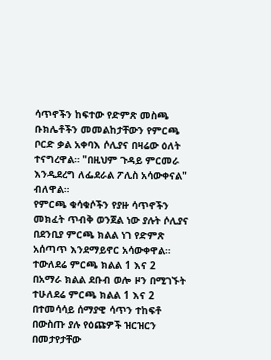ሳጥኖችን ከፍተው የድምጽ መስጫ ቡክሌቶችን መመልከታቸውን የምርጫ ቦርድ ቃል አቀባእ ሶሊያና በዛሬው ዕለት ተናግረዋል። "በዚህም ጉዳይ ምርመራ እንዲደረግ ለፌደራል ፖሊስ አሳውቀናል" ብለዋል።
የምርጫ ቁሳቁሶችን የያዙ ሳጥኖችን መክፈት ጥብቅ ወንጀል ነው ያሉት ሶሊያና በደንቢያ ምርጫ ክልል ነገ የድምጽ አሰጣጥ እንደማይኖር አሳውቀዋል።
ተውለደሬ ምርጫ ክልል 1 እና 2
በአማራ ክልል ደቡብ ወሎ ዞን በሚገኙት ተሁለደሬ ምርጫ ክልል 1 እና 2 በተመሳሳይ ሰማያዊ ሳጥን ተከፍቶ በውስጡ ያሉ የዕጩዎች ዝርዝርን በመታየታቸው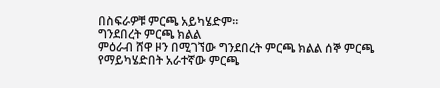በስፍራዎቹ ምርጫ አይካሄድም።
ግንደበረት ምርጫ ክልል
ምዕራብ ሸዋ ዞን በሚገኘው ግንደበረት ምርጫ ክልል ሰኞ ምርጫ የማይካሄድበት አራተኛው ምርጫ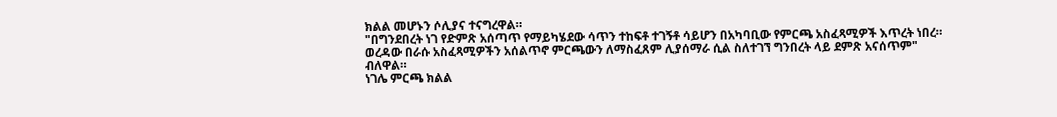ክልል መሆኑን ሶሊያና ተናግረዋል።
"በግንደበረት ነገ የድምጽ አሰጣጥ የማይካሄደው ሳጥን ተከፍቶ ተገኝቶ ሳይሆን በአካባቢው የምርጫ አስፈጻሚዎች እጥረት ነበረ። ወረዳው በራሱ አስፈጻሚዎችን አሰልጥኖ ምርጫውን ለማስፈጸም ሊያሰማራ ሲል ስለተገኘ ግንበረት ላይ ደምጽ አናሰጥም" ብለዋል።
ነገሌ ምርጫ ክልል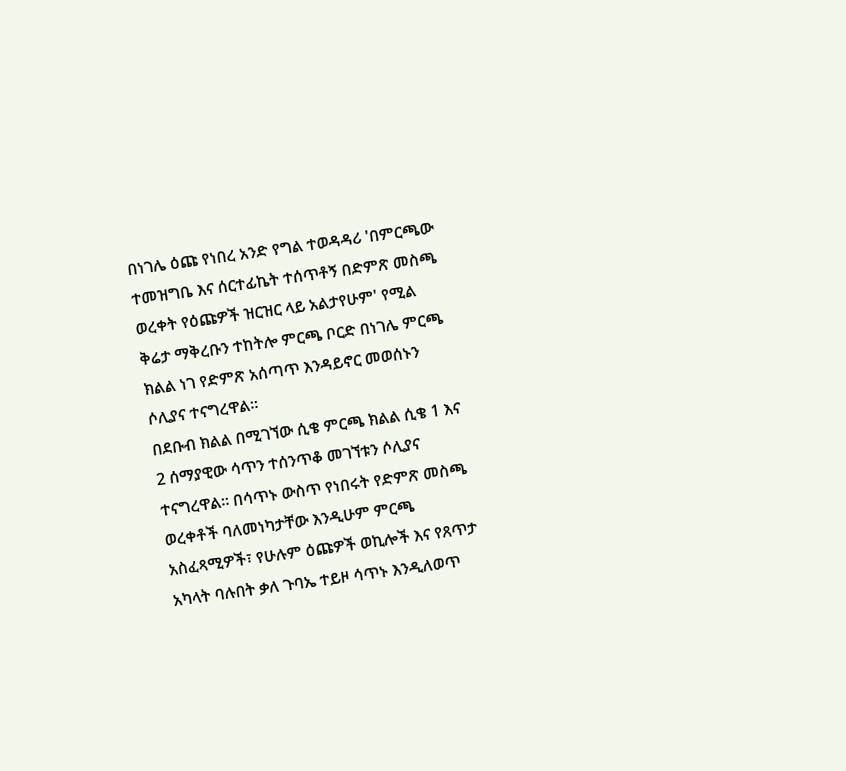በነገሌ ዕጩ የነበረ አንድ የግል ተወዳዳሪ 'በምርጫው ተመዝግቤ እና ሰርተፊኬት ተሰጥቶኝ በድምጽ መስጫ ወረቀት የዕጩዎች ዝርዝር ላይ አልታየሁም' የሚል ቅሬታ ማቅረቡን ተከትሎ ምርጫ ቦርድ በነገሌ ምርጫ ክልል ነገ የድምጽ አሰጣጥ እንዳይኖር መወሰኑን ሶሊያና ተናግረዋል።
በደቡብ ክልል በሚገኘው ሲቄ ምርጫ ክልል ሲቄ 1 እና 2 ሰማያዊው ሳጥን ተሰንጥቆ መገኘቱን ሶሊያና ተናግረዋል። በሳጥኑ ውስጥ የነበሩት የድምጽ መስጫ ወረቀቶች ባለመነካታቸው እንዲሁም ምርጫ አስፈጻሚዎች፣ የሁሉም ዕጩዎች ወኪሎች እና የጸጥታ አካላት ባሉበት ቃለ ጉባኤ ተይዞ ሳጥኑ እንዲለወጥ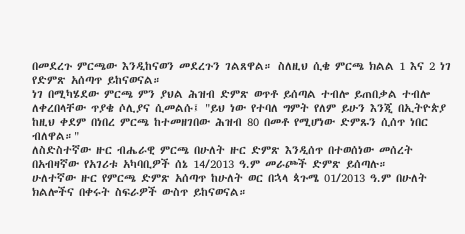በመደረጉ ምርጫው እንዲከናወን መደረጉን ገልጸዋል። ስለዚህ ሲቄ ምርጫ ክልል 1 እና 2 ነገ የድምጽ አሰጣጥ ይከናወናል።
ነገ በሚካሄደው ምርጫ ምን ያህል ሕዝብ ድምጽ ወጥቶ ይሰጣል ተብሎ ይጠበቃል ተብሎ ለቀረበላቸው ጥያቄ ሶሊያና ሲመልሱ፤ "ይህ ነው የተባለ ግምት የለም ይሁን እንጂ በኢትዮጵያ ከዚህ ቀደም በነበረ ምርጫ ከተመዘገበው ሕዝብ 80 በመቶ የሚሆነው ድምጹን ሲሰጥ ነበር ብለዋል።"
ለስድስተኛው ዙር ብሔራዊ ምርጫ በሁለት ዙር ድምጽ እንዲሰጥ በተወሰነው መሰረት በአብዛኛው የአገሪቱ አካባቢዎች ሰኔ 14/2013 ዓ.ም መራጮች ድምጽ ይሰጣሉ።
ሁለተኛው ዙር የምርጫ ድምጽ አሰጣጥ ከሁለት ወር በኋላ ጳጉሜ 01/2013 ዓ.ም በሁለት ክልሎችና በቀሩት ስፍራዎች ውስጥ ይከናወናል።